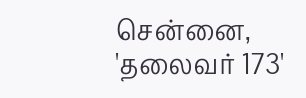சென்னை,
'தலைவர் 173'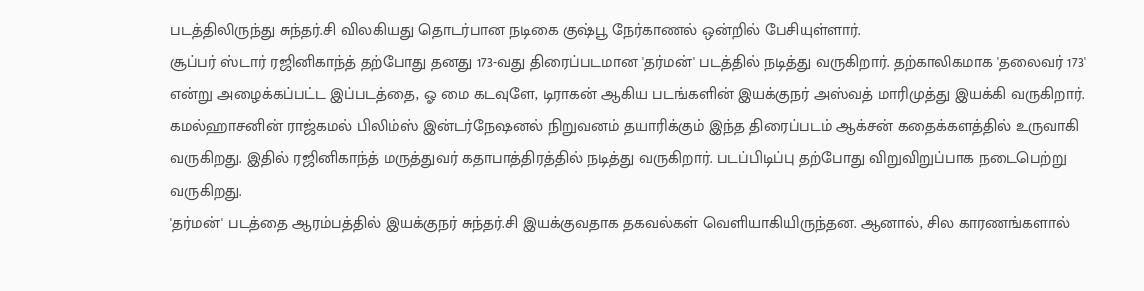படத்திலிருந்து சுந்தர்.சி விலகியது தொடர்பான நடிகை குஷ்பூ நேர்காணல் ஒன்றில் பேசியுள்ளார்.
சூப்பர் ஸ்டார் ரஜினிகாந்த் தற்போது தனது 173-வது திரைப்படமான 'தர்மன்' படத்தில் நடித்து வருகிறார். தற்காலிகமாக 'தலைவர் 173' என்று அழைக்கப்பட்ட இப்படத்தை, ஓ மை கடவுளே, டிராகன் ஆகிய படங்களின் இயக்குநர் அஸ்வத் மாரிமுத்து இயக்கி வருகிறார். கமல்ஹாசனின் ராஜ்கமல் பிலிம்ஸ் இன்டர்நேஷனல் நிறுவனம் தயாரிக்கும் இந்த திரைப்படம் ஆக்சன் கதைக்களத்தில் உருவாகி வருகிறது. இதில் ரஜினிகாந்த் மருத்துவர் கதாபாத்திரத்தில் நடித்து வருகிறார். படப்பிடிப்பு தற்போது விறுவிறுப்பாக நடைபெற்று வருகிறது.
'தர்மன்' படத்தை ஆரம்பத்தில் இயக்குநர் சுந்தர்.சி இயக்குவதாக தகவல்கள் வெளியாகியிருந்தன. ஆனால், சில காரணங்களால்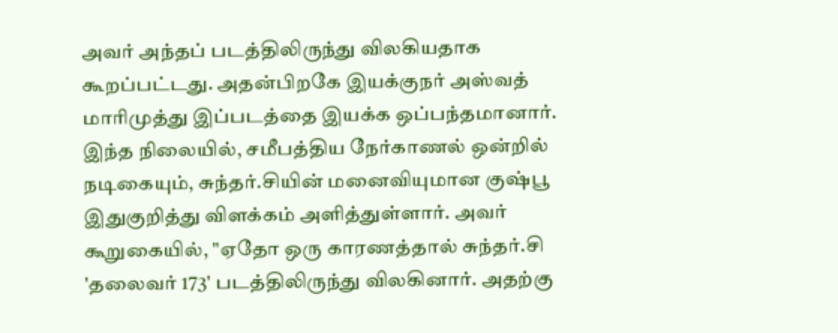அவர் அந்தப் படத்திலிருந்து விலகியதாக கூறப்பட்டது. அதன்பிறகே இயக்குநர் அஸ்வத் மாரிமுத்து இப்படத்தை இயக்க ஒப்பந்தமானார்.
இந்த நிலையில், சமீபத்திய நேர்காணல் ஒன்றில் நடிகையும், சுந்தர்.சியின் மனைவியுமான குஷ்பூ இதுகுறித்து விளக்கம் அளித்துள்ளார். அவர் கூறுகையில், "ஏதோ ஒரு காரணத்தால் சுந்தர்.சி 'தலைவர் 173' படத்திலிருந்து விலகினார். அதற்கு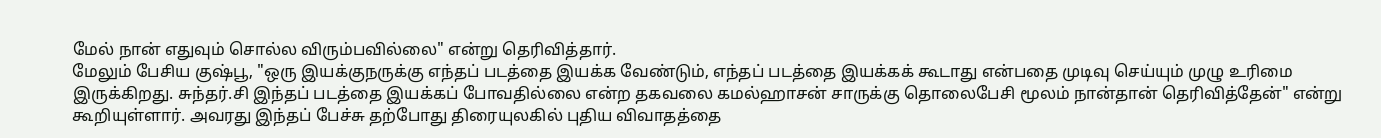மேல் நான் எதுவும் சொல்ல விரும்பவில்லை" என்று தெரிவித்தார்.
மேலும் பேசிய குஷ்பூ, "ஒரு இயக்குநருக்கு எந்தப் படத்தை இயக்க வேண்டும், எந்தப் படத்தை இயக்கக் கூடாது என்பதை முடிவு செய்யும் முழு உரிமை இருக்கிறது. சுந்தர்.சி இந்தப் படத்தை இயக்கப் போவதில்லை என்ற தகவலை கமல்ஹாசன் சாருக்கு தொலைபேசி மூலம் நான்தான் தெரிவித்தேன்" என்று கூறியுள்ளார். அவரது இந்தப் பேச்சு தற்போது திரையுலகில் புதிய விவாதத்தை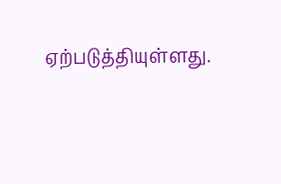ஏற்படுத்தியுள்ளது.